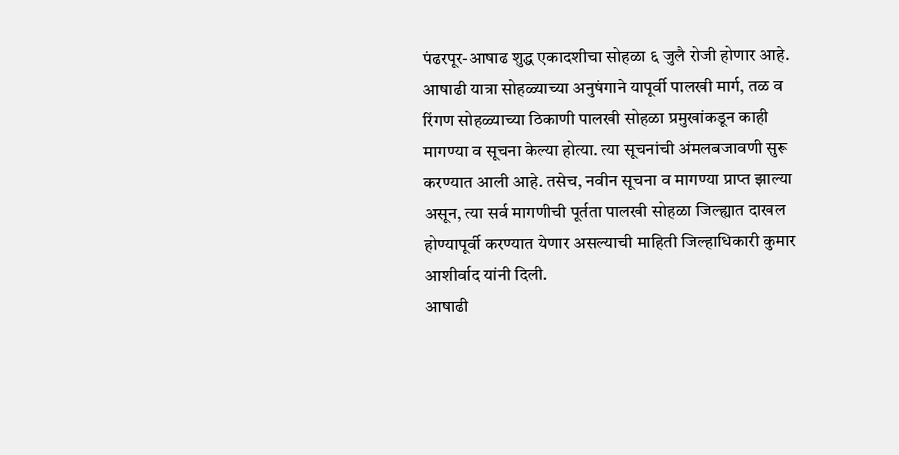पंढरपूर-आषाढ शुद्ध एकादशीचा सोहळा ६ जुलै रोजी होणार आहे. आषाढी यात्रा सोहळ्याच्या अनुषंगाने यापूर्वी पालखी मार्ग, तळ व रिंगण सोहळ्याच्या ठिकाणी पालखी सोहळा प्रमुखांकडून काही मागण्या व सूचना केल्या होत्या. त्या सूचनांची अंमलबजावणी सुरू करण्यात आली आहे. तसेच, नवीन सूचना व मागण्या प्राप्त झाल्या असून, त्या सर्व मागणीची पूर्तता पालखी सोहळा जिल्ह्यात दाखल होण्यापूर्वी करण्यात येणार असल्याची माहिती जिल्हाधिकारी कुमार आशीर्वाद यांनी दिली.
आषाढी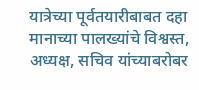यात्रेच्या पूर्वतयारीबाबत दहा मानाच्या पालख्यांचे विश्वस्त, अध्यक्ष, सचिव यांच्याबरोबर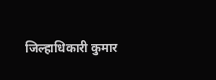जिल्हाधिकारी कुमार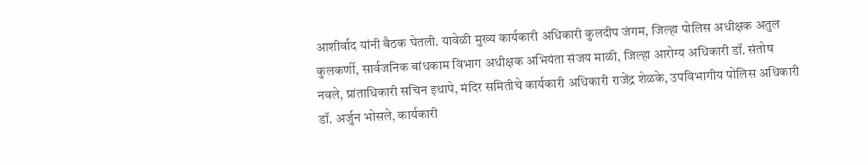आशीर्वाद यांनी बैठक घेतली. यावेळी मुख्य कार्यकारी अधिकारी कुलदीप जंगम, जिल्हा पोलिस अधीक्षक अतुल कुलकर्णी, सार्वजनिक बांधकाम विभाग अधीक्षक अभियंता संजय माळी, जिल्हा आरोग्य अधिकारी डॉ. संतोष नवले, प्रांताधिकारी सचिन इथापे, मंदिर समितीचे कार्यकारी अधिकारी राजेंद्र शेळके, उपविभागीय पोलिस अधिकारी डॉ. अर्जुन भोसले, कार्यकारी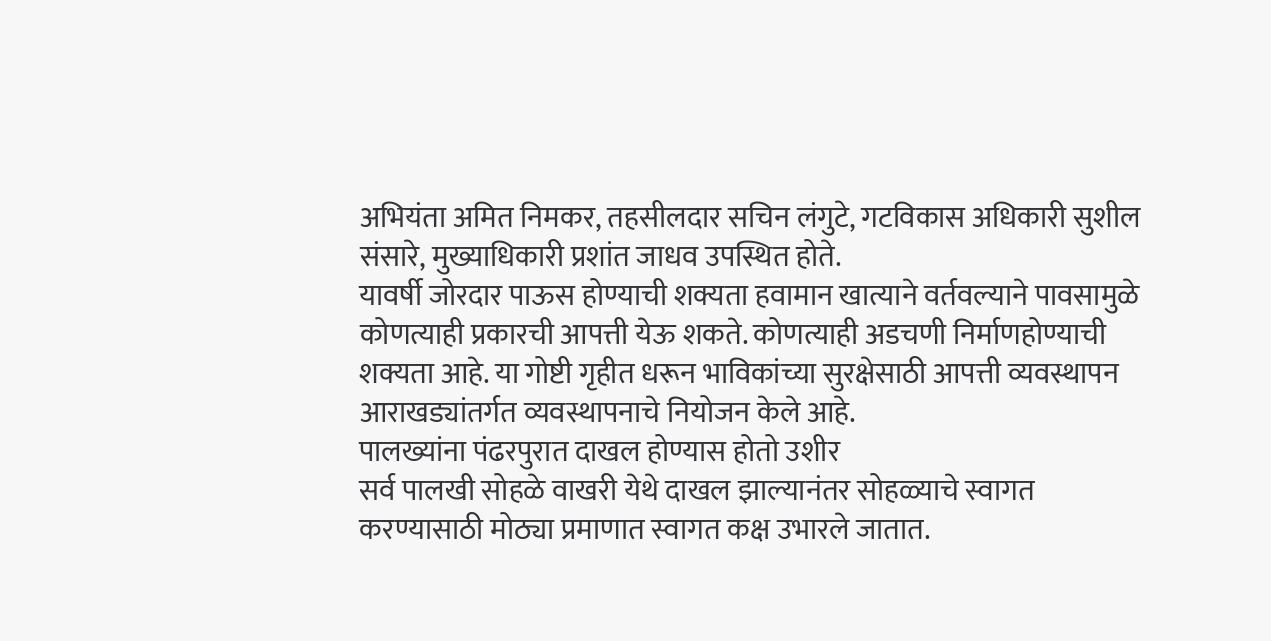अभियंता अमित निमकर, तहसीलदार सचिन लंगुटे, गटविकास अधिकारी सुशील संसारे, मुख्याधिकारी प्रशांत जाधव उपस्थित होते.
यावर्षी जोरदार पाऊस होण्याची शक्यता हवामान खात्याने वर्तवल्याने पावसामुळे कोणत्याही प्रकारची आपत्ती येऊ शकते. कोणत्याही अडचणी निर्माणहोण्याची शक्यता आहे. या गोष्टी गृहीत धरून भाविकांच्या सुरक्षेसाठी आपत्ती व्यवस्थापन आराखड्यांतर्गत व्यवस्थापनाचे नियोजन केले आहे.
पालख्यांना पंढरपुरात दाखल होण्यास होतो उशीर
सर्व पालखी सोहळे वाखरी येथे दाखल झाल्यानंतर सोहळ्याचे स्वागत करण्यासाठी मोठ्या प्रमाणात स्वागत कक्ष उभारले जातात.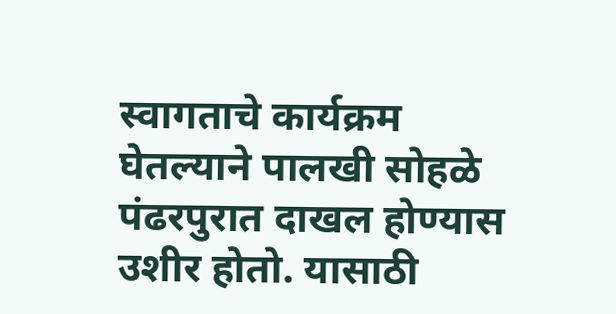स्वागताचे कार्यक्रम घेतल्याने पालखी सोहळे पंढरपुरात दाखल होण्यास उशीर होतो. यासाठी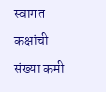स्वागत कक्षांची संख्या कमी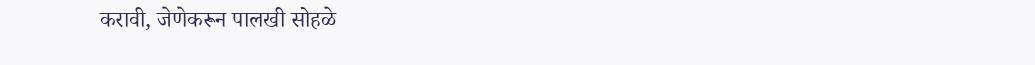करावी, जेणेकरून पालखी सोहळे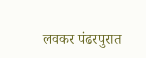लवकर पंढरपुरात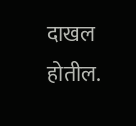दाखल होतील.